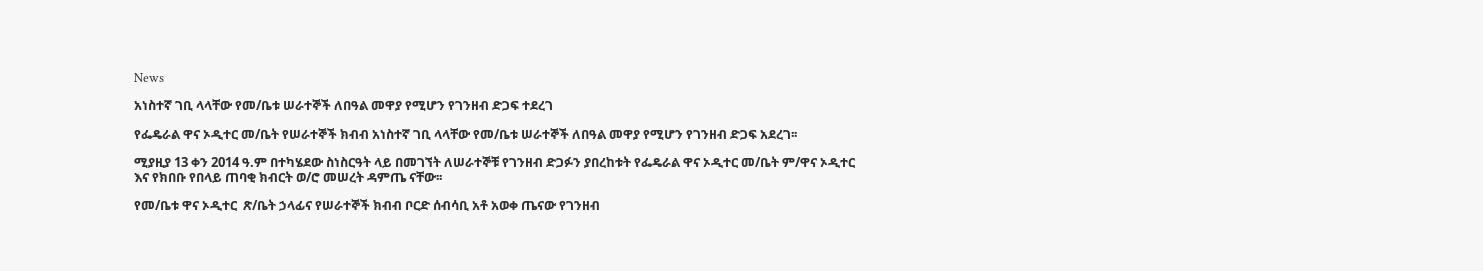News

አነስተኛ ገቢ ላላቸው የመ/ቤቱ ሠራተኞች ለበዓል መዋያ የሚሆን የገንዘብ ድጋፍ ተደረገ

የፌዴራል ዋና ኦዲተር መ/ቤት የሠራተኞች ክብብ አነስተኛ ገቢ ላላቸው የመ/ቤቱ ሠራተኞች ለበዓል መዋያ የሚሆን የገንዘብ ድጋፍ አደረገ፡፡

ሚያዚያ 13 ቀን 2014 ዓ.ም በተካሄደው ስነስርዓት ላይ በመገኘት ለሠራተኞቹ የገንዘብ ድጋፉን ያበረከቱት የፌዴራል ዋና ኦዲተር መ/ቤት ም/ዋና ኦዲተር እና የክበቡ የበላይ ጠባቂ ክብርት ወ/ሮ መሠረት ዳምጤ ናቸው፡፡

የመ/ቤቱ ዋና ኦዲተር  ጽ/ቤት ኃላፊና የሠራተኞች ክብብ ቦርድ ሰብሳቢ አቶ አወቀ ጤናው የገንዘብ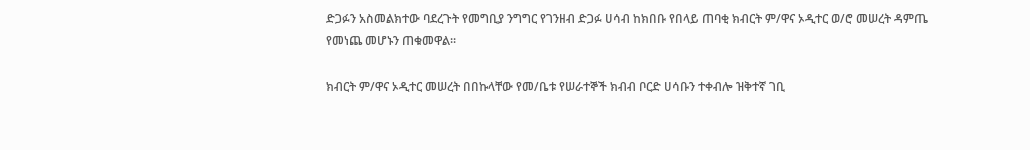ድጋፉን አስመልክተው ባደረጉት የመግቢያ ንግግር የገንዘብ ድጋፉ ሀሳብ ከክበቡ የበላይ ጠባቂ ክብርት ም/ዋና ኦዲተር ወ/ሮ መሠረት ዳምጤ የመነጨ መሆኑን ጠቁመዋል፡፡

ክብርት ም/ዋና ኦዲተር መሠረት በበኩላቸው የመ/ቤቱ የሠራተኞች ክብብ ቦርድ ሀሳቡን ተቀብሎ ዝቅተኛ ገቢ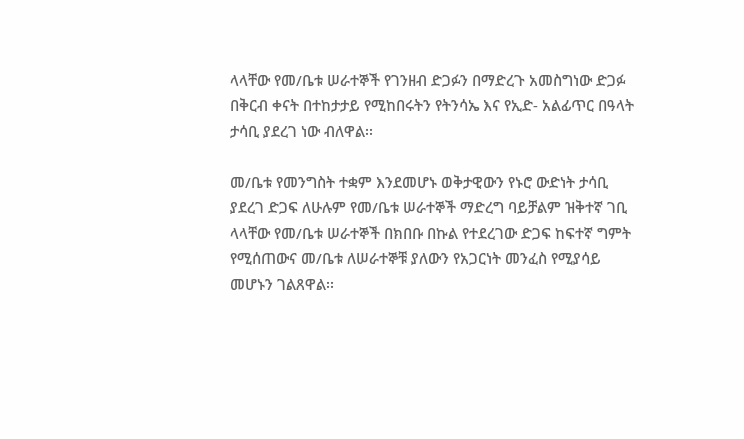ላላቸው የመ/ቤቱ ሠራተኞች የገንዘብ ድጋፉን በማድረጉ አመስግነው ድጋፉ በቅርብ ቀናት በተከታታይ የሚከበሩትን የትንሳኤ እና የኢድ- አልፊጥር በዓላት ታሳቢ ያደረገ ነው ብለዋል፡፡

መ/ቤቱ የመንግስት ተቋም እንደመሆኑ ወቅታዊውን የኑሮ ውድነት ታሳቢ ያደረገ ድጋፍ ለሁሉም የመ/ቤቱ ሠራተኞች ማድረግ ባይቻልም ዝቅተኛ ገቢ ላላቸው የመ/ቤቱ ሠራተኞች በክበቡ በኩል የተደረገው ድጋፍ ከፍተኛ ግምት የሚሰጠውና መ/ቤቱ ለሠራተኞቹ ያለውን የአጋርነት መንፈስ የሚያሳይ መሆኑን ገልጸዋል፡፡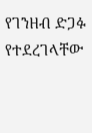የገንዘብ ድጋፉ የተደረገላቸው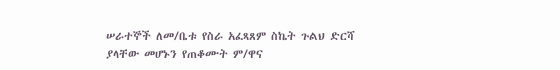ሠራተኞች ለመ/ቤቱ የስራ አፈጻጸም ስኬት ጉልህ ድርሻ ያላቸው መሆኑን የጠቆሙት ም/ዋና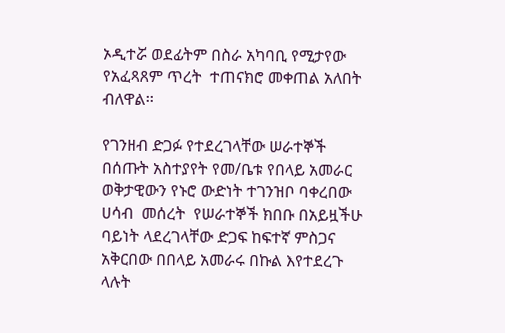ኦዲተሯ ወደፊትም በስራ አካባቢ የሚታየው የአፈጻጸም ጥረት  ተጠናክሮ መቀጠል አለበት ብለዋል፡፡

የገንዘብ ድጋፉ የተደረገላቸው ሠራተኞች በሰጡት አስተያየት የመ/ቤቱ የበላይ አመራር ወቅታዊውን የኑሮ ውድነት ተገንዝቦ ባቀረበው ሀሳብ  መሰረት  የሠራተኞች ክበቡ በአይዟችሁ ባይነት ላደረገላቸው ድጋፍ ከፍተኛ ምስጋና አቅርበው በበላይ አመራሩ በኩል እየተደረጉ ላሉት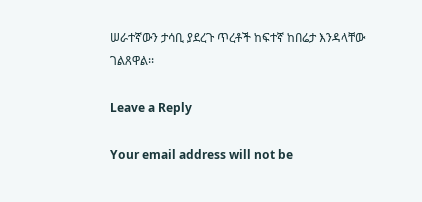ሠራተኛውን ታሳቢ ያደረጉ ጥረቶች ከፍተኛ ከበሬታ እንዳላቸው ገልጸዋል፡፡

Leave a Reply

Your email address will not be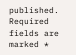published. Required fields are marked *